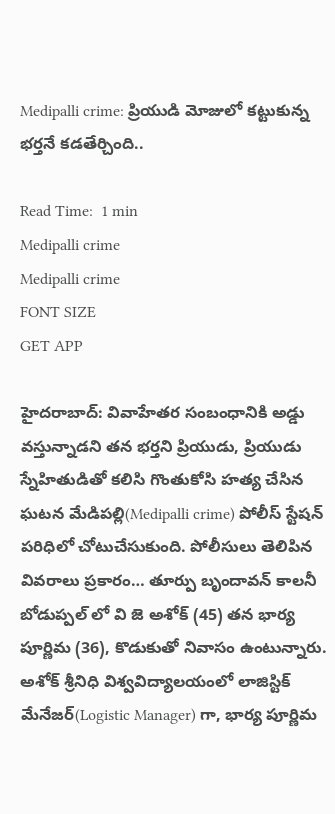Medipalli crime: ప్రియుడి మోజులో కట్టుకున్న భర్తనే కడతేర్చింది..

Read Time:  1 min
Medipalli crime
Medipalli crime
FONT SIZE
GET APP

హైదరాబాద్: వివాహేతర సంబంధానికి అడ్డు వస్తున్నాడని తన భర్తని ప్రియుడు, ప్రియుడు స్నేహితుడితో కలిసి గొంతుకోసి హత్య చేసిన ఘటన మేడిపల్లి(Medipalli crime) పోలీస్ స్టేషన్ పరిధిలో చోటుచేసుకుంది. పోలీసులు తెలిపిన వివరాలు ప్రకారం… తూర్పు బృందావన్ కాలనీ బోడుప్పల్ లో వి జె అశోక్ (45) తన భార్య పూర్ణిమ (36), కొడుకుతో నివాసం ఉంటున్నారు. అశోక్ శ్రీనిధి విశ్వవిద్యాలయంలో లాజిస్టిక్ మేనేజర్(Logistic Manager) గా, భార్య పూర్ణిమ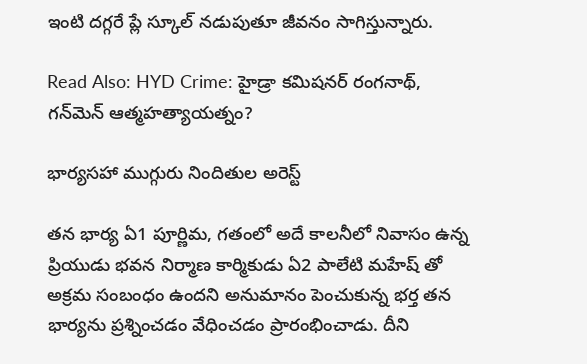ఇంటి దగ్గరే ప్లే స్కూల్ నడుపుతూ జీవనం సాగిస్తున్నారు.

Read Also: HYD Crime: హైడ్రా కమిషనర్ రంగనాథ్, గన్‌మెన్ ఆత్మహత్యాయత్నం?

భార్యసహా ముగ్గురు నిందితుల అరెస్ట్

తన భార్య ఏ1 పూర్ణిమ, గతంలో అదే కాలనీలో నివాసం ఉన్న ప్రియుడు భవన నిర్మాణ కార్మికుడు ఏ2 పాలేటి మహేష్ తో అక్రమ సంబంధం ఉందని అనుమానం పెంచుకున్న భర్త తన భార్యను ప్రశ్నించడం వేధించడం ప్రారంభించాడు. దీని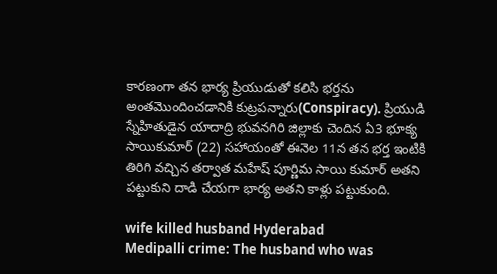కారణంగా తన భార్య ప్రియుడుతో కలిసి భర్తను అంతమొందించడానికి కుట్రపన్నారు(Conspiracy). ప్రియుడి స్నేహితుడైన యాదాద్రి భువనగిరి జిల్లాకు చెందిన ఏ3 భూక్య సాయికుమార్ (22) సహాయంతో ఈనెల 11న తన భర్త ఇంటికి తిరిగి వచ్చిన తర్వాత మహేష్ పూర్ణిమ సాయి కుమార్ అతని పట్టుకుని దాడి చేయగా భార్య అతని కాళ్లు పట్టుకుంది.

wife killed husband Hyderabad
Medipalli crime: The husband who was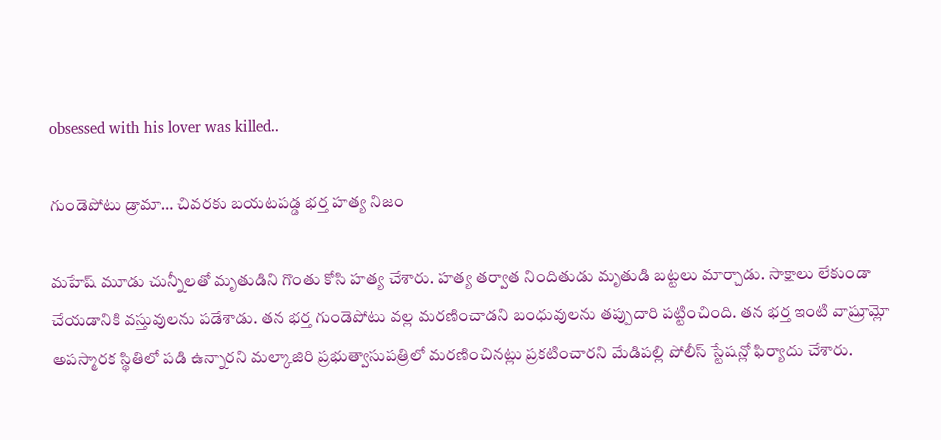obsessed with his lover was killed..

గుండెపోటు డ్రామా… చివరకు బయటపడ్డ భర్త హత్య నిజం

మహేష్ మూడు చున్నీలతో మృతుడిని గొంతు కోసి హత్య చేశారు. హత్య తర్వాత నిందితుడు మృతుడి బట్టలు మార్చాడు. సాక్షాలు లేకుండా చేయడానికి వస్తువులను పడేశాడు. తన భర్త గుండెపోటు వల్ల మరణించాడని బంధువులను తప్పుదారి పట్టించింది. తన భర్త ఇంటి వాష్రూమ్లో అపస్మారక స్థితిలో పడి ఉన్నారని మల్కాజిరి ప్రభుత్వాసుపత్రిలో మరణించినట్లు ప్రకటించారని మేడిపల్లి పోలీస్ స్టేషన్లో ఫిర్యాదు చేశారు.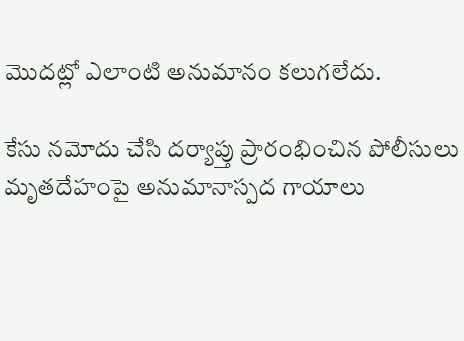మొదట్లో ఎలాంటి అనుమానం కలుగలేదు.

కేసు నమోదు చేసి దర్యాప్తు ప్రారంభించిన పోలీసులు మృతదేహంపై అనుమానాస్పద గాయాలు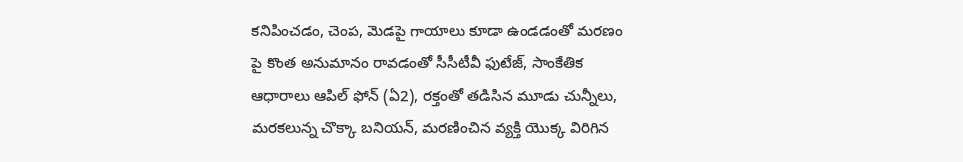కనిపించడం, చెంప, మెడపై గాయాలు కూడా ఉండడంతో మరణం పై కొంత అనుమానం రావడంతో సీసీటీవీ ఫుటేజ్, సాంకేతిక ఆధారాలు ఆపిల్ ఫోన్ (ఏ2), రక్తంతో తడిసిన మూడు చున్నీలు, మరకలున్న చొక్కా బనియన్, మరణించిన వ్యక్తి యొక్క విరిగిన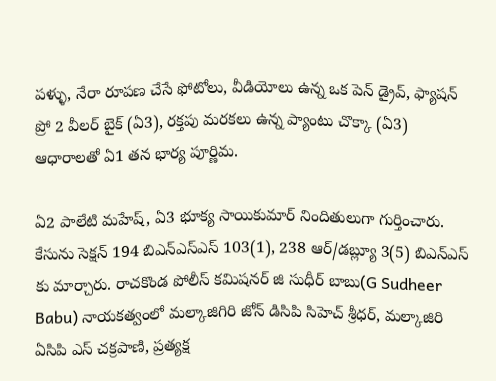పళ్ళు, నేరా రూపణ చేసే ఫోటోలు, వీడియోలు ఉన్న ఒక పెన్ డ్రైవ్, ఫ్యాషన్ ప్రో 2 వీలర్ బైక్ (ఏ3), రక్తపు మరకలు ఉన్న ప్యాంటు చొక్కా (ఏ3) ఆధారాలతో ఏ1 తన భార్య పూర్ణిమ.

ఏ2 పాలేటి మహేష్, ఏ3 భూక్య సాయికుమార్ నిందితులుగా గుర్తించారు. కేసును సెక్షన్ 194 బిఎన్ఎస్ఎస్ 103(1), 238 ఆర్/డబ్ల్యూ 3(5) బిఎన్ఎస్ కు మార్చారు. రాచకొండ పోలీస్ కమిషనర్ జి సుధీర్ బాబు(G Sudheer Babu) నాయకత్వంలో మల్కాజిగిరి జోన్ డిసిపి సిహెచ్ శ్రీధర్, మల్కాజిరి ఏసిపి ఎస్ చక్రపాణి, ప్రత్యక్ష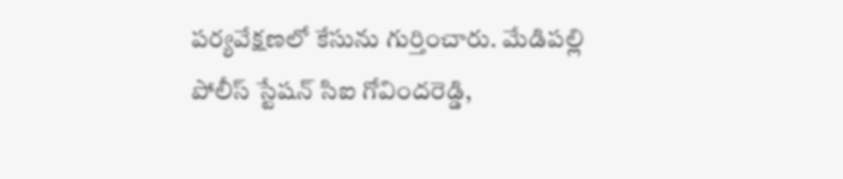పర్యవేక్షణలో కేసును గుర్తించారు. మేడిపల్లి పోలీస్ స్టేషన్ సిఐ గోవిందరెడ్డి,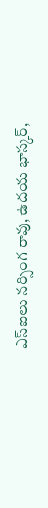ఎస్ఐలు నర్సింగ రావు, ఉదయ భాస్కర్,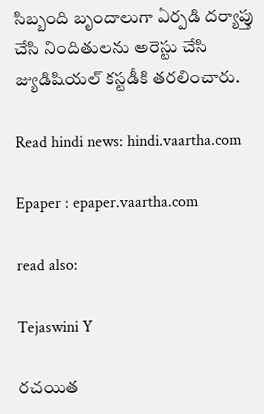సిబ్బంది బృందాలుగా ఏర్పడి దర్యాప్తు చేసి నిందితులను అరెస్టు చేసి జ్యుడిషియల్ కస్టడీకి తరలించారు.

Read hindi news: hindi.vaartha.com

Epaper : epaper.vaartha.com

read also:

Tejaswini Y

రచయిత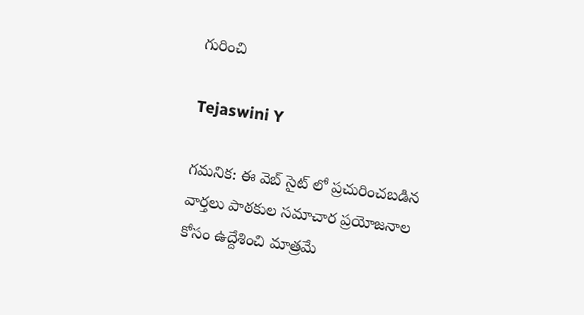గురించి

Tejaswini Y

గమనిక: ఈ వెబ్ సైట్ లో ప్రచురించబడిన వార్తలు పాఠకుల సమాచార ప్రయోజనాల కోసం ఉద్దేశించి మాత్రమే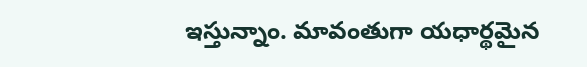ఇస్తున్నాం. మావంతుగా యధార్థమైన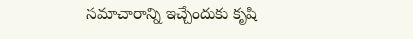సమాచారాన్ని ఇచ్చేందుకు కృషి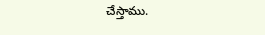చేస్తాము.